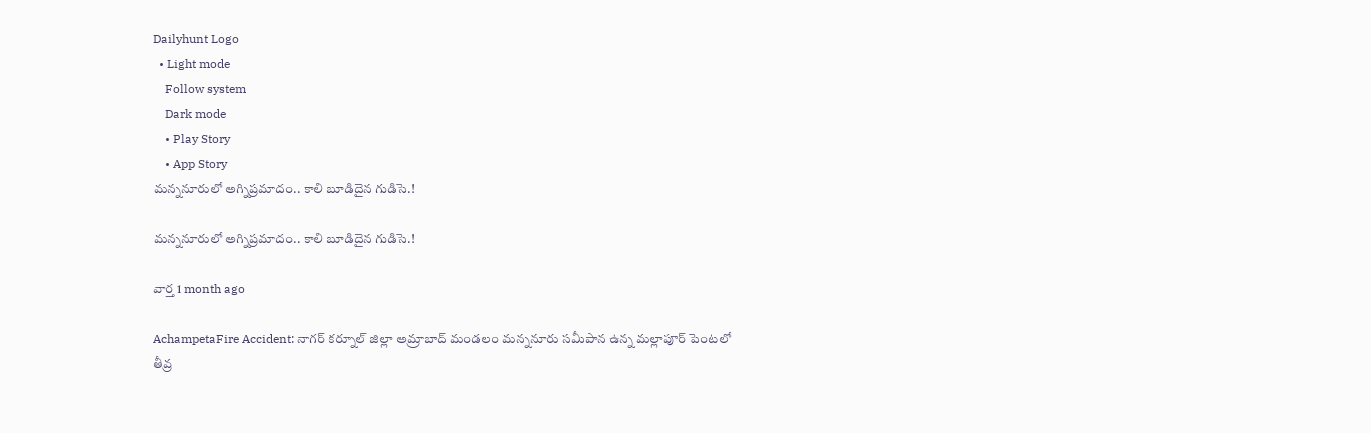Dailyhunt Logo
  • Light mode
    Follow system
    Dark mode
    • Play Story
    • App Story
మన్ననూరులో అగ్నిప్రమాదం.. కాలి బూడిదైన గుడిసె.!

మన్ననూరులో అగ్నిప్రమాదం.. కాలి బూడిదైన గుడిసె.!

వార్త 1 month ago

AchampetaFire Accident: నాగర్ కర్నూల్ జిల్లా అమ్రాబాద్ మండలం మన్ననూరు సమీపాన ఉన్న మల్లాపూర్ పెంటలో తీవ్ర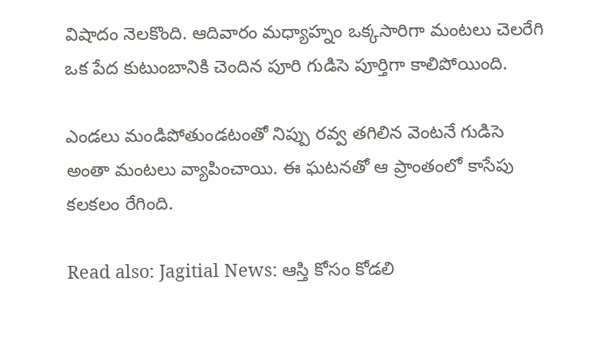విషాదం నెలకొంది. ఆదివారం మధ్యాహ్నం ఒక్కసారిగా మంటలు చెలరేగి ఒక పేద కుటుంబానికి చెందిన పూరి గుడిసె పూర్తిగా కాలిపోయింది.

ఎండలు మండిపోతుండటంతో నిప్పు రవ్వ తగిలిన వెంటనే గుడిసె అంతా మంటలు వ్యాపించాయి. ఈ ఘటనతో ఆ ప్రాంతంలో కాసేపు కలకలం రేగింది.

Read also: Jagitial News: ఆస్తి కోసం కోడలి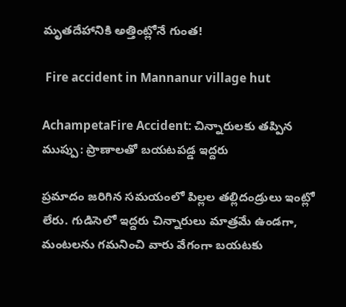మృతదేహానికి అత్తింట్లోనే గుంత!

 Fire accident in Mannanur village hut

AchampetaFire Accident: చిన్నారులకు తప్పిన ముప్పు: ప్రాణాలతో బయటపడ్డ ఇద్దరు

ప్రమాదం జరిగిన సమయంలో పిల్లల తల్లిదండ్రులు ఇంట్లో లేరు. గుడిసెలో ఇద్దరు చిన్నారులు మాత్రమే ఉండగా, మంటలను గమనించి వారు వేగంగా బయటకు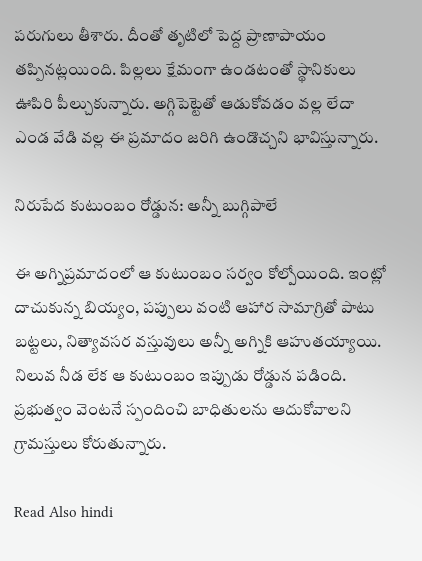పరుగులు తీశారు. దీంతో తృటిలో పెద్ద ప్రాణాపాయం తప్పినట్లయింది. పిల్లలు క్షేమంగా ఉండటంతో స్థానికులు ఊపిరి పీల్చుకున్నారు. అగ్గిపెట్టెతో ఆడుకోవడం వల్ల లేదా ఎండ వేడి వల్ల ఈ ప్రమాదం జరిగి ఉండొచ్చని భావిస్తున్నారు.

నిరుపేద కుటుంబం రోడ్డున: అన్నీ బుగ్గిపాలే

ఈ అగ్నిప్రమాదంలో ఆ కుటుంబం సర్వం కోల్పోయింది. ఇంట్లో దాచుకున్న బియ్యం, పప్పులు వంటి ఆహార సామాగ్రితో పాటు బట్టలు, నిత్యావసర వస్తువులు అన్నీ అగ్నికి ఆహుతయ్యాయి. నిలువ నీడ లేక ఆ కుటుంబం ఇప్పుడు రోడ్డున పడింది. ప్రభుత్వం వెంటనే స్పందించి బాధితులను ఆదుకోవాలని గ్రామస్తులు కోరుతున్నారు.

Read Also hindi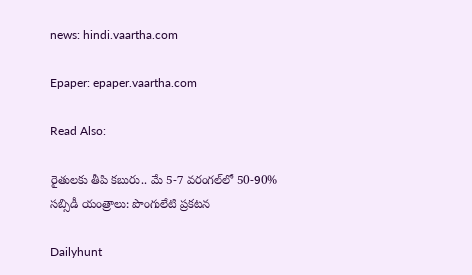news: hindi.vaartha.com

Epaper: epaper.vaartha.com

Read Also:

రైతులకు తీపి కబురు.. మే 5-7 వరంగల్‌లో 50-90% సబ్సిడీ యంత్రాలు: పొంగులేటి ప్రకటన

Dailyhunt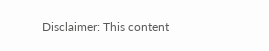Disclaimer: This content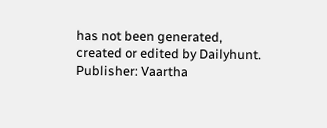has not been generated, created or edited by Dailyhunt. Publisher: Vaartha